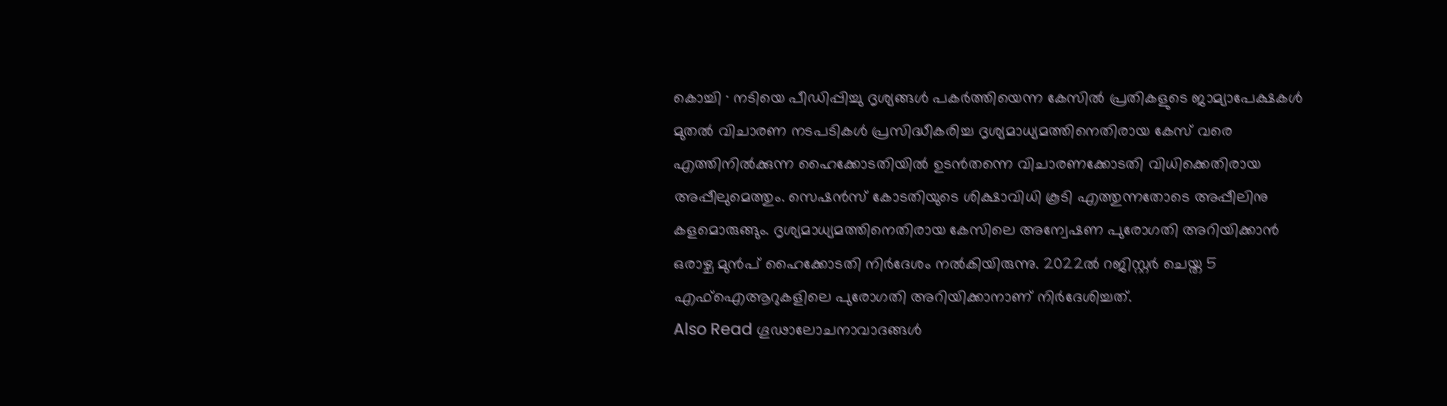കൊച്ചി ∙ നടിയെ പീഡിപ്പിച്ചു ദൃശ്യങ്ങൾ പകർത്തിയെന്ന കേസിൽ പ്രതികളുടെ ജാമ്യാപേക്ഷകൾ മുതൽ വിചാരണ നടപടികൾ പ്രസിദ്ധീകരിച്ച ദൃശ്യമാധ്യമത്തിനെതിരായ കേസ് വരെ എത്തിനിൽക്കുന്ന ഹൈക്കോടതിയിൽ ഉടൻതന്നെ വിചാരണക്കോടതി വിധിക്കെതിരായ അപ്പീലുമെത്തും. സെഷൻസ് കോടതിയുടെ ശിക്ഷാവിധി കൂടി എത്തുന്നതോടെ അപ്പീലിനു കളമൊരുങ്ങും. ദൃശ്യമാധ്യമത്തിനെതിരായ കേസിലെ അന്വേഷണ പുരോഗതി അറിയിക്കാൻ ഒരാഴ്ച മുൻപ് ഹൈക്കോടതി നിർദേശം നൽകിയിരുന്നു. 2022ൽ റജിസ്റ്റർ ചെയ്ത 5 എഫ്ഐആറുകളിലെ പുരോഗതി അറിയിക്കാനാണ് നിർദേശിച്ചത്.
Also Read ഗൂഢാലോചനാവാദങ്ങൾ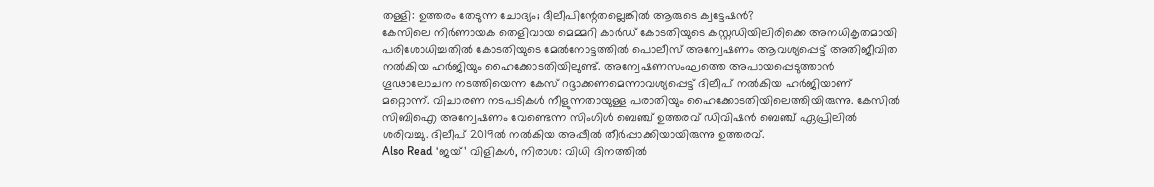തള്ളി: ഉത്തരം തേടുന്ന ചോദ്യം; ദീലീപിന്റേതല്ലെങ്കിൽ ആരുടെ ക്വട്ടേഷൻ?
കേസിലെ നിർണായക തെളിവായ മെമ്മറി കാർഡ് കോടതിയുടെ കസ്റ്റഡിയിലിരിക്കെ അനധികൃതമായി പരിശോധിച്ചതിൽ കോടതിയുടെ മേൽനോട്ടത്തിൽ പൊലീസ് അന്വേഷണം ആവശ്യപ്പെട്ട് അതിജീവിത നൽകിയ ഹർജിയും ഹൈക്കോടതിയിലുണ്ട്. അന്വേഷണസംഘത്തെ അപായപ്പെടുത്താൻ ഗൂഢാലോചന നടത്തിയെന്ന കേസ് റദ്ദാക്കണമെന്നാവശ്യപ്പെട്ട് ദിലീപ് നൽകിയ ഹർജിയാണ് മറ്റൊന്ന്. വിചാരണ നടപടികൾ നീളുന്നതായുള്ള പരാതിയും ഹൈക്കോടതിയിലെത്തിയിരുന്നു. കേസിൽ സിബിഐ അന്വേഷണം വേണ്ടെന്ന സിംഗിൾ ബെഞ്ച് ഉത്തരവ് ഡിവിഷൻ ബെഞ്ച് ഏപ്രിലിൽ ശരിവച്ചു. ദിലീപ് 2019ൽ നൽകിയ അപ്പീൽ തീർപ്പാക്കിയായിരുന്നു ഉത്തരവ്.
Also Read ‘ജയ്’ വിളികൾ, നിരാശ: വിധി ദിനത്തിൽ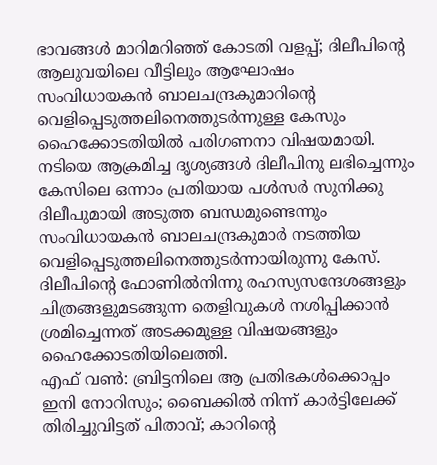ഭാവങ്ങൾ മാറിമറിഞ്ഞ് കോടതി വളപ്പ്; ദിലീപിന്റെ ആലുവയിലെ വീട്ടിലും ആഘോഷം
സംവിധായകൻ ബാലചന്ദ്രകുമാറിന്റെ വെളിപ്പെടുത്തലിനെത്തുടർന്നുള്ള കേസും ഹൈക്കോടതിയിൽ പരിഗണനാ വിഷയമായി. നടിയെ ആക്രമിച്ച ദൃശ്യങ്ങൾ ദിലീപിനു ലഭിച്ചെന്നും കേസിലെ ഒന്നാം പ്രതിയായ പൾസർ സുനിക്കു ദിലീപുമായി അടുത്ത ബന്ധമുണ്ടെന്നും സംവിധായകൻ ബാലചന്ദ്രകുമാർ നടത്തിയ വെളിപ്പെടുത്തലിനെത്തുടർന്നായിരുന്നു കേസ്. ദിലീപിന്റെ ഫോണിൽനിന്നു രഹസ്യസന്ദേശങ്ങളും ചിത്രങ്ങളുമടങ്ങുന്ന തെളിവുകൾ നശിപ്പിക്കാൻ ശ്രമിച്ചെന്നത് അടക്കമുള്ള വിഷയങ്ങളും ഹൈക്കോടതിയിലെത്തി.
എഫ് വൺ: ബ്രിട്ടനിലെ ആ പ്രതിഭകൾക്കൊപ്പം ഇനി നോറിസും; ബൈക്കിൽ നിന്ന് കാർട്ടിലേക്ക് തിരിച്ചുവിട്ടത് പിതാവ്; കാറിന്റെ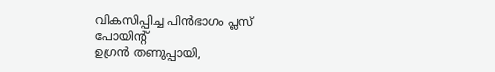വികസിപ്പിച്ച പിൻഭാഗം പ്ലസ് പോയിന്റ്
ഉഗ്രൻ തണുപ്പായി,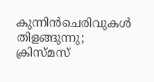കുന്നിൻചെരിവുകൾ തിളങ്ങുന്നു; ക്രിസ്മസ്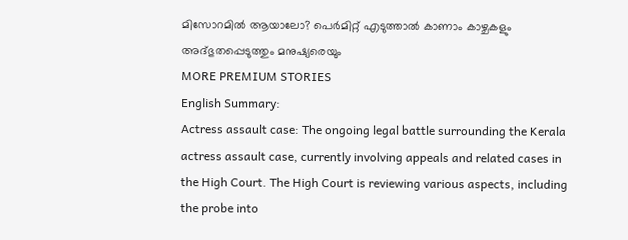മിസോറമിൽ ആയാലോ? പെർമിറ്റ് എടുത്താൽ കാണാം കാഴ്ചകളും അദ്ഭുതപ്പെടുത്തും മനുഷ്യരെയും
MORE PREMIUM STORIES
English Summary:
Actress assault case: The ongoing legal battle surrounding the Kerala actress assault case, currently involving appeals and related cases in the High Court. The High Court is reviewing various aspects, including the probe into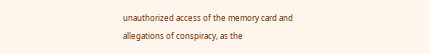unauthorized access of the memory card and allegations of conspiracy, as the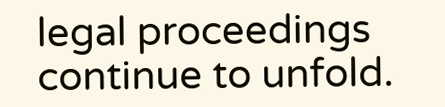legal proceedings continue to unfold.